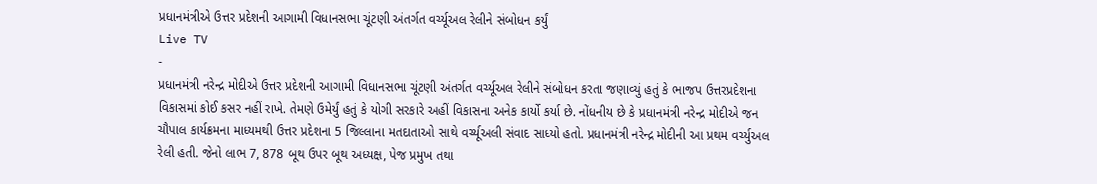પ્રધાનમંત્રીએ ઉત્તર પ્રદેશની આગામી વિધાનસભા ચૂંટણી અંતર્ગત વર્ચ્યૂઅલ રેલીને સંબોધન કર્યું
Live TV
-
પ્રધાનમંત્રી નરેન્દ્ર મોદીએ ઉત્તર પ્રદેશની આગામી વિધાનસભા ચૂંટણી અંતર્ગત વર્ચ્યૂઅલ રેલીને સંબોધન કરતા જણાવ્યું હતું કે ભાજપ ઉત્તરપ્રદેશના વિકાસમાં કોઈ કસર નહીં રાખે. તેમણે ઉમેર્યું હતું કે યોગી સરકારે અહીં વિકાસના અનેક કાર્યો કર્યા છે. નોંધનીય છે કે પ્રધાનમંત્રી નરેન્દ્ર મોદીએ જન ચૌપાલ કાર્યક્રમના માધ્યમથી ઉત્તર પ્રદેશના 5 જિલ્લાના મતદાતાઓ સાથે વર્ચ્યૂઅલી સંવાદ સાધ્યો હતો. પ્રધાનમંત્રી નરેન્દ્ર મોદીની આ પ્રથમ વર્ચ્યુઅલ રેલી હતી. જેનો લાભ 7, 878 બૂથ ઉપર બૂથ અધ્યક્ષ, પેજ પ્રમુખ તથા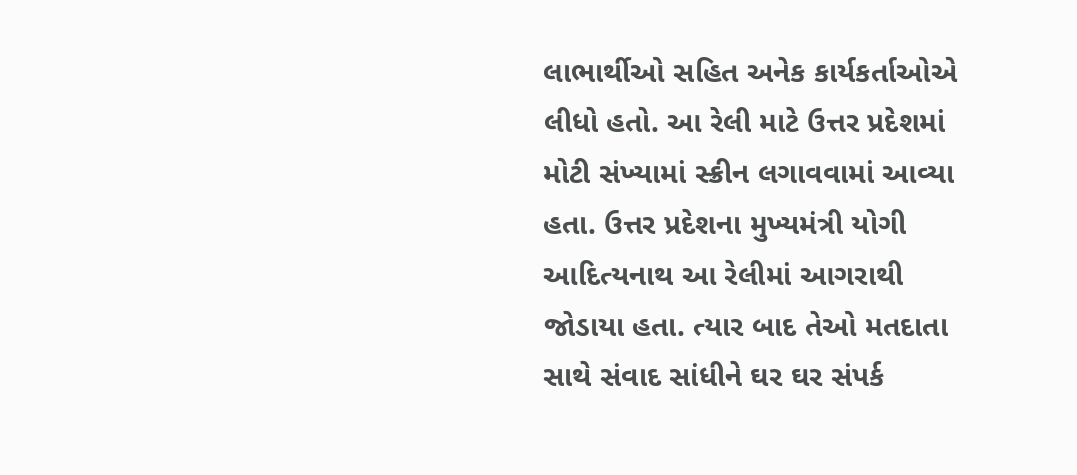લાભાર્થીઓ સહિત અનેક કાર્યકર્તાઓએ લીધો હતો. આ રેલી માટે ઉત્તર પ્રદેશમાં મોટી સંખ્યામાં સ્ક્રીન લગાવવામાં આવ્યા હતા. ઉત્તર પ્રદેશના મુખ્યમંત્રી યોગી આદિત્યનાથ આ રેલીમાં આગરાથી જોડાયા હતા. ત્યાર બાદ તેઓ મતદાતા સાથે સંવાદ સાંધીને ઘર ઘર સંપર્ક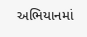અભિયાનમાં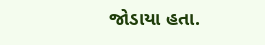જોડાયા હતા.